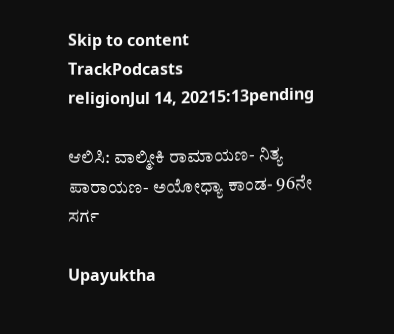Skip to content
TrackPodcasts
religionJul 14, 20215:13pending

ಆಲಿಸಿ: ವಾಲ್ಮೀಕಿ ರಾಮಾಯಣ- ನಿತ್ಯ ಪಾರಾಯಣ- ಅಯೋಧ್ಯಾ ಕಾಂಡ- 96ನೇ ಸರ್ಗ

Upayuktha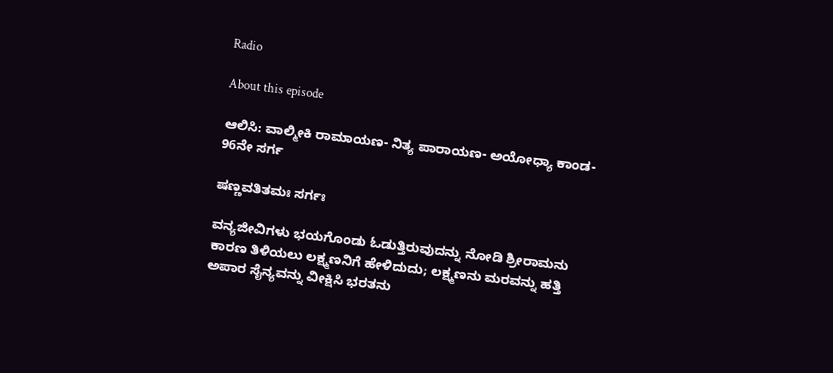Radio

About this episode

ಆಲಿಸಿ: ವಾಲ್ಮೀಕಿ ರಾಮಾಯಣ- ನಿತ್ಯ ಪಾರಾಯಣ- ಅಯೋಧ್ಯಾ ಕಾಂಡ- 96ನೇ ಸರ್ಗ

ಷಣ್ಣವತಿತಮಃ ಸರ್ಗಃ

ವನ್ಯಜೀವಿಗಳು ಭಯಗೊಂಡು ಓಡುತ್ತಿರುವುದನ್ನು ನೋಡಿ ಶ್ರೀರಾಮನು ಕಾರಣ ತಿಳಿಯಲು ಲಕ್ಷ್ಮಣನಿಗೆ ಹೇಳಿದುದು; ಲಕ್ಷ್ಮಣನು ಮರವನ್ನು ಹತ್ತಿ ಅಪಾರ ಸೈನ್ಯವನ್ನು ವೀಕ್ಷಿಸಿ ಭರತನು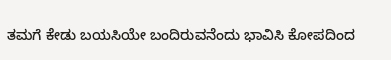ತಮಗೆ ಕೇಡು ಬಯಸಿಯೇ ಬಂದಿರುವನೆಂದು ಭಾವಿಸಿ ಕೋಪದಿಂದ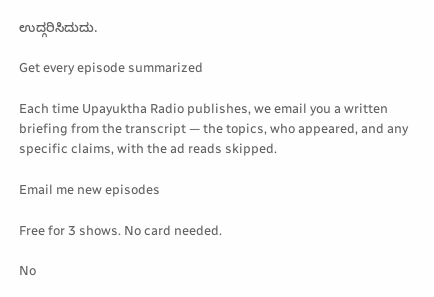ಉದ್ಗರಿಸಿದುದು.

Get every episode summarized

Each time Upayuktha Radio publishes, we email you a written briefing from the transcript — the topics, who appeared, and any specific claims, with the ad reads skipped.

Email me new episodes

Free for 3 shows. No card needed.

No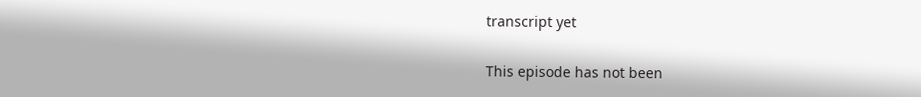transcript yet

This episode has not been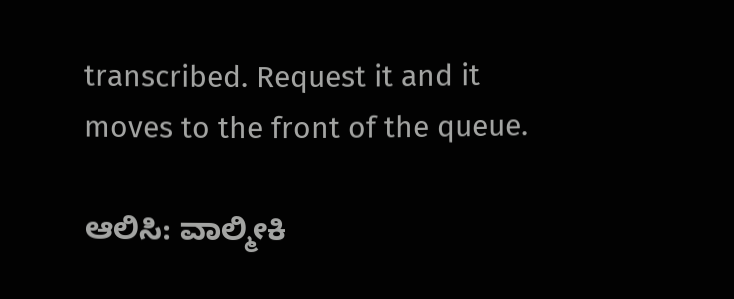transcribed. Request it and it moves to the front of the queue.

ಆಲಿಸಿ: ವಾಲ್ಮೀಕಿ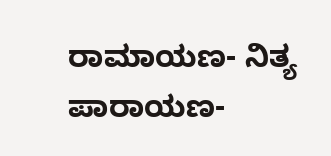ರಾಮಾಯಣ- ನಿತ್ಯ ಪಾರಾಯಣ-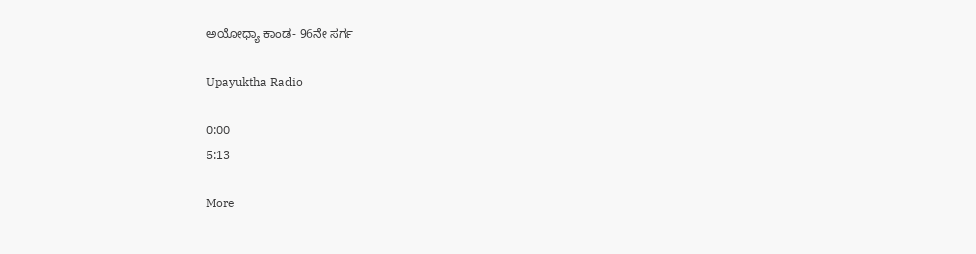ಅಯೋಧ್ಯಾ ಕಾಂಡ- 96ನೇ ಸರ್ಗ

Upayuktha Radio

0:00
5:13

More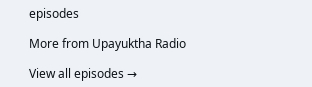episodes

More from Upayuktha Radio

View all episodes →